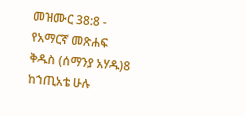መዝሙር 38:8 - የአማርኛ መጽሐፍ ቅዱስ (ሰማንያ አሃዱ)8 ከኀጢአቴ ሁሉ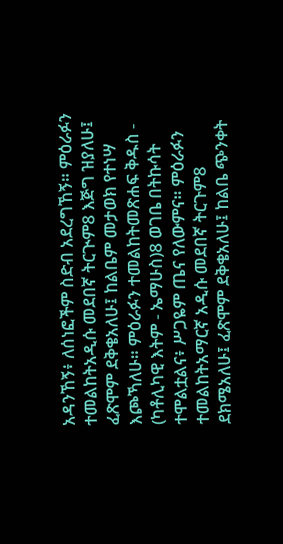አዳንኸኝ፥ ለሰነፎችም ስድብ አደረግኸኝ። ምዕራፉን ተመልከትአዲሱ መደበኛ ትርጒም8 እጅግ ዝያለሁ፤ ፈጽሞም ደቅቄአለሁ፤ ከልቤም መታወክ የተነሣ እጮኻለሁ። ምዕራፉን ተመልከትመጽሐፍ ቅዱስ - (ካቶሊካዊ እትም - ኤማሁስ)8 ወገቤ በትኩሳት ተሞልቷልና፥ ሥጋዬም ጤና የለውምና። ምዕራፉን ተመልከትአማርኛ አዲሱ መደበኛ ትርጉም8 ደክሜአለሁ፤ ፈጽሞም ደቅቄአለሁ፤ ከልቤ ጭንቀት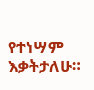የተነሣም እቃትታለሁ።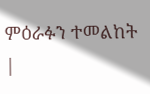ምዕራፉን ተመልከት |